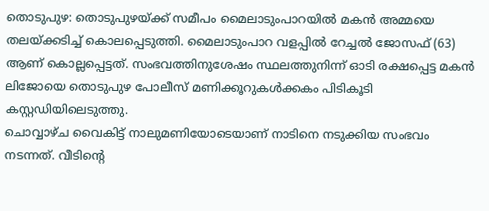തൊടുപുഴ: തൊടുപുഴയ്ക്ക് സമീപം മൈലാടുംപാറയിൽ മകൻ അമ്മയെ തലയ്ക്കടിച്ച് കൊലപ്പെടുത്തി. മൈലാടുംപാറ വളപ്പിൽ റേച്ചൽ ജോസഫ് (63) ആണ് കൊല്ലപ്പെട്ടത്. സംഭവത്തിനുശേഷം സ്ഥലത്തുനിന്ന് ഓടി രക്ഷപ്പെട്ട മകൻ ലിജോയെ തൊടുപുഴ പോലീസ് മണിക്കൂറുകൾക്കകം പിടികൂടി കസ്റ്റഡിയിലെടുത്തു.
ചൊവ്വാഴ്ച വൈകിട്ട് നാലുമണിയോടെയാണ് നാടിനെ നടുക്കിയ സംഭവം നടന്നത്. വീടിന്റെ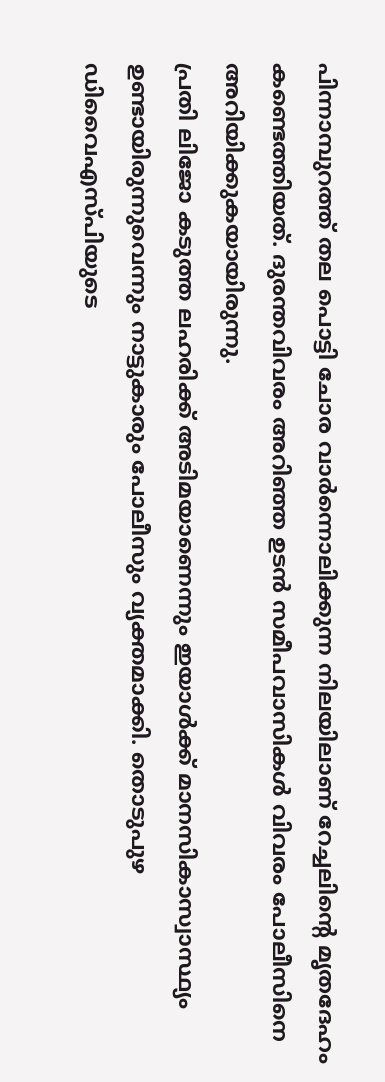പിന്നാമ്പുറത്ത് തല പൊട്ടി ചോര വാർന്നൊലിക്കുന്ന നിലയിലാണ് റേച്ചലിന്റെ മൃതദേഹം കണ്ടെത്തിയത്. ദുരന്തവിവരം അറിഞ്ഞ ഉടൻ സമീപവാസികൾ വിവരം പോലീസിനെ അറിയിക്കുകയായിരുന്നു.
പ്രതി ലിജോ കടുത്ത ലഹരിക്ക് അടിമയാണെന്നും ഇയാൾക്ക് മാനസികാസ്വാസ്ഥ്യം ഉണ്ടായിരുന്നുവെന്നും നാട്ടുകാരും പോലീസും വ്യക്തമാക്കി. തൊടുപുഴ ഡിവൈഎസ്പിയുടെ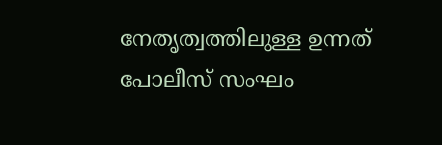നേതൃത്വത്തിലുള്ള ഉന്നത് പോലീസ് സംഘം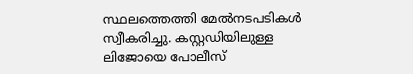സ്ഥലത്തെത്തി മേൽനടപടികൾ സ്വീകരിച്ചു. കസ്റ്റഡിയിലുള്ള ലിജോയെ പോലീസ്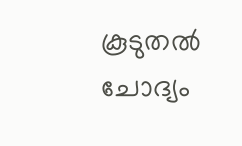കൂടുതൽ ചോദ്യം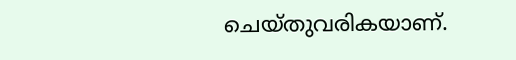ചെയ്തുവരികയാണ്.